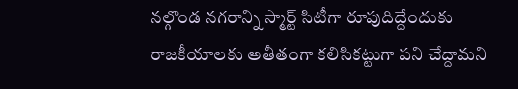నల్గొండ నగరాన్ని స్మార్ట్ సిటీగా రూపుదిద్దేందుకు రాజకీయాలకు అతీతంగా కలిసికట్టుగా పని చేద్దామని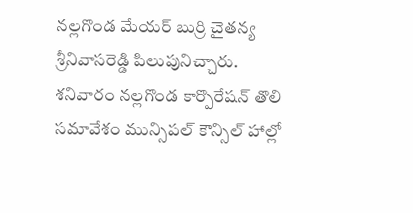నల్లగొండ మేయర్ బుర్రి చైతన్య శ్రీనివాసరెడ్డి పిలుపునిచ్చారు. శనివారం నల్లగొండ కార్పొరేషన్ తొలి సమావేశం మున్సిపల్ కౌన్సిల్ హాల్లో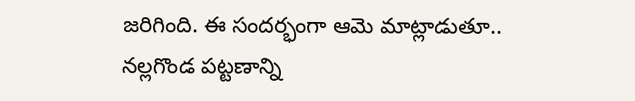జరిగింది. ఈ సందర్భంగా ఆమె మాట్లాడుతూ.. నల్లగొండ పట్టణాన్ని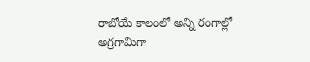రాబోయే కాలంలో అన్ని రంగాల్లో అగ్రగామిగా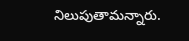నిలుపుతామన్నారు.